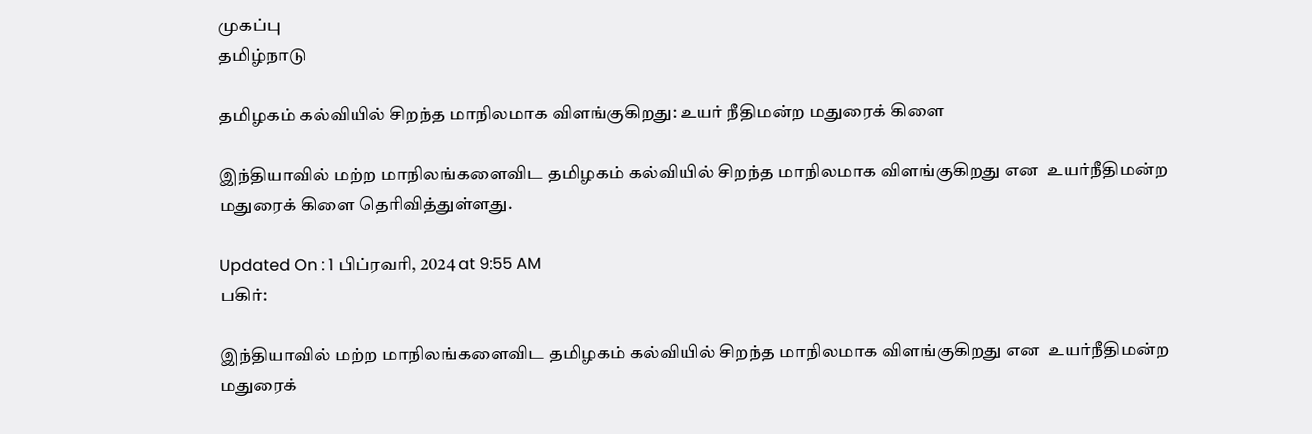முகப்பு
தமிழ்நாடு

தமிழகம் கல்வியில் சிறந்த மாநிலமாக விளங்குகிறது: உயர் நீதிமன்ற மதுரைக் கிளை

இந்தியாவில் மற்ற மாநிலங்களைவிட தமிழகம் கல்வியில் சிறந்த மாநிலமாக விளங்குகிறது என  உயர்நீதிமன்ற மதுரைக் கிளை தெரிவித்துள்ளது.

Updated On : 1 பிப்ரவரி, 2024 at 9:55 AM
பகிர்:

இந்தியாவில் மற்ற மாநிலங்களைவிட தமிழகம் கல்வியில் சிறந்த மாநிலமாக விளங்குகிறது என  உயர்நீதிமன்ற மதுரைக்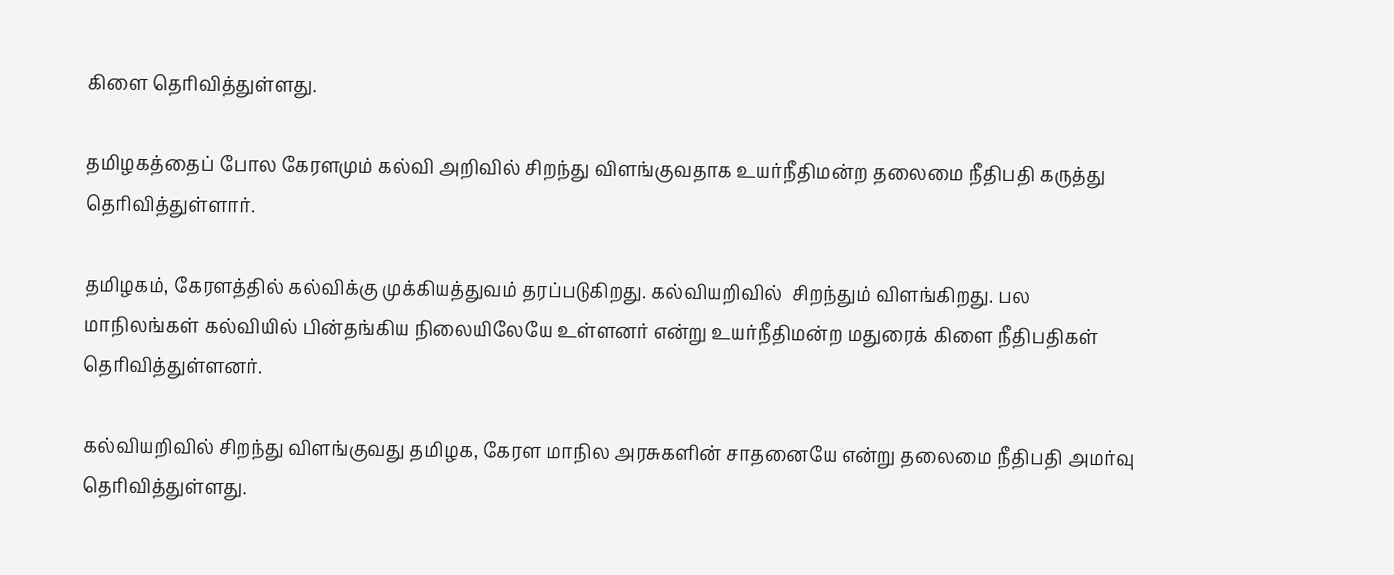கிளை தெரிவித்துள்ளது.

தமிழகத்தைப் போல கேரளமும் கல்வி அறிவில் சிறந்து விளங்குவதாக உயர்நீதிமன்ற தலைமை நீதிபதி கருத்து தெரிவித்துள்ளார்.

தமிழகம், கேரளத்தில் கல்விக்கு முக்கியத்துவம் தரப்படுகிறது. கல்வியறிவில்  சிறந்தும் விளங்கிறது. பல மாநிலங்கள் கல்வியில் பின்தங்கிய நிலையிலேயே உள்ளனர் என்று உயர்நீதிமன்ற மதுரைக் கிளை நீதிபதிகள் தெரிவித்துள்ளனர்.

கல்வியறிவில் சிறந்து விளங்குவது தமிழக, கேரள மாநில அரசுகளின் சாதனையே என்று தலைமை நீதிபதி அமர்வு தெரிவித்துள்ளது.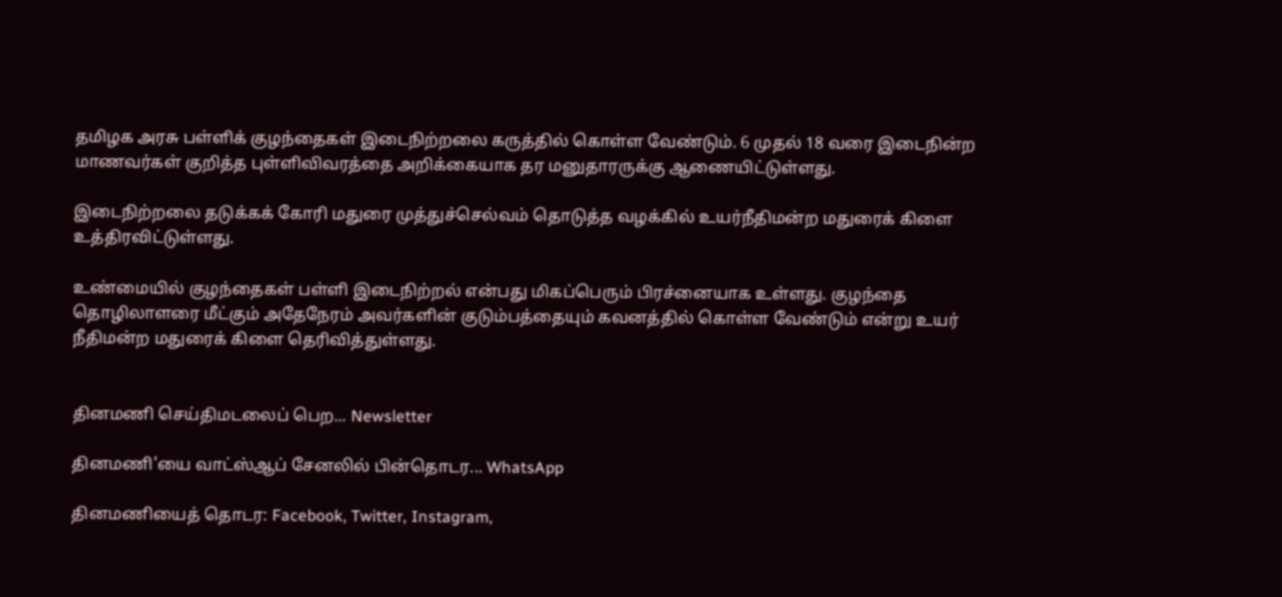தமிழக அரசு பள்ளிக் குழந்தைகள் இடைநிற்றலை கருத்தில் கொள்ள வேண்டும். 6 முதல் 18 வரை இடைநின்ற மாணவர்கள் குறித்த புள்ளிவிவரத்தை அறிக்கையாக தர மனுதாரருக்கு ஆணையிட்டுள்ளது.

இடைநிற்றலை தடுக்கக் கோரி மதுரை முத்துச்செல்வம் தொடுத்த வழக்கில் உயர்நீதிமன்ற மதுரைக் கிளை உத்திரவிட்டுள்ளது.

உண்மையில் குழந்தைகள் பள்ளி இடைநிற்றல் என்பது மிகப்பெரும் பிரச்னையாக உள்ளது. குழந்தை தொழிலாளரை மீட்கும் அதேநேரம் அவர்களின் குடும்பத்தையும் கவனத்தில் கொள்ள வேண்டும் என்று உயர் நீதிமன்ற மதுரைக் கிளை தெரிவித்துள்ளது.


தினமணி செய்திமடலைப் பெற... Newsletter

தினமணி'யை வாட்ஸ்ஆப் சேனலில் பின்தொடர... WhatsApp

தினமணியைத் தொடர: Facebook, Twitter, Instagram,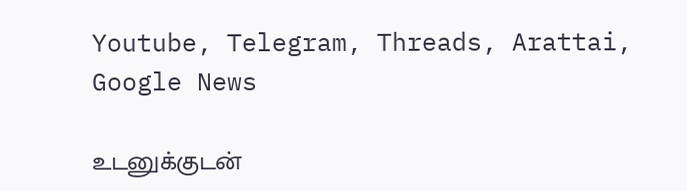Youtube, Telegram, Threads, Arattai, Google News

உடனுக்குடன்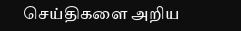செய்திகளை அறிய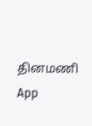தினமணி App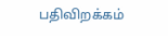பதிவிறக்கம்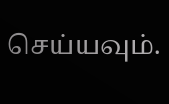செய்யவும்.